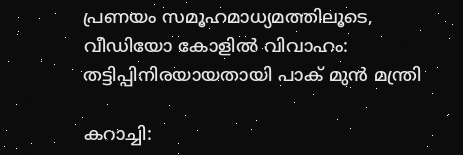പ്രണയം സമൂഹമാധ്യമത്തിലൂടെ, വീഡിയോ കോളിൽ വിവാഹം: തട്ടിപ്പിനിരയായതായി പാക് മുൻ മന്ത്രി

കറാച്ചി: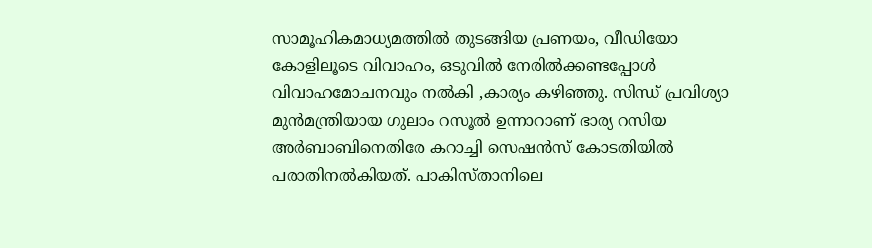സാമൂഹികമാധ്യമത്തിൽ തുടങ്ങിയ പ്രണയം, വീഡിയോ കോളിലൂടെ വിവാഹം, ഒടുവിൽ നേരിൽക്കണ്ടപ്പോൾ വിവാഹമോചനവും നൽകി ,കാര്യം കഴിഞ്ഞു. സിന്ധ് പ്രവിശ്യാ മുൻമന്ത്രിയായ ഗുലാം റസൂൽ ഉന്നാറാണ് ഭാര്യ റസിയ അർബാബിനെതിരേ കറാച്ചി സെഷൻസ് കോടതിയിൽ പരാതിനൽകിയത്. പാകിസ്താനിലെ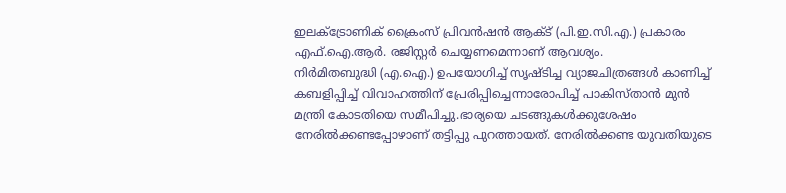ഇലക്ട്രോണിക് ക്രൈംസ് പ്രിവൻഷൻ ആക്ട് (പി.ഇ.സി.എ.) പ്രകാരം എഫ്.ഐ.ആർ. രജിസ്റ്റർ ചെയ്യണമെന്നാണ് ആവശ്യം.
നിർമിതബുദ്ധി (എ.ഐ.) ഉപയോഗിച്ച് സൃഷ്ടിച്ച വ്യാജചിത്രങ്ങൾ കാണിച്ച് കബളിപ്പിച്ച് വിവാഹത്തിന് പ്രേരിപ്പിച്ചെന്നാരോപിച്ച് പാകിസ്താൻ മുൻ മന്ത്രി കോടതിയെ സമീപിച്ചു.ഭാര്യയെ ചടങ്ങുകൾക്കുശേഷം നേരിൽക്കണ്ടപ്പോഴാണ് തട്ടിപ്പു പുറത്തായത്. നേരിൽക്കണ്ട യുവതിയുടെ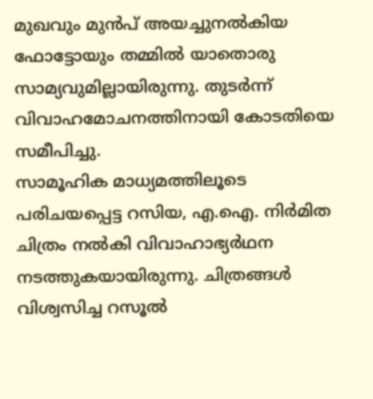മുഖവും മുൻപ് അയച്ചുനൽകിയ ഫോട്ടോയും തമ്മിൽ യാതൊരു സാമ്യവുമില്ലായിരുന്നു. തുടർന്ന് വിവാഹമോചനത്തിനായി കോടതിയെ സമീപിച്ചു.
സാമൂഹിക മാധ്യമത്തിലൂടെ പരിചയപ്പെട്ട റസിയ, എ.ഐ. നിർമിത ചിത്രം നൽകി വിവാഹാഭ്യർഥന നടത്തുകയായിരുന്നു. ചിത്രങ്ങൾ വിശ്വസിച്ച റസൂൽ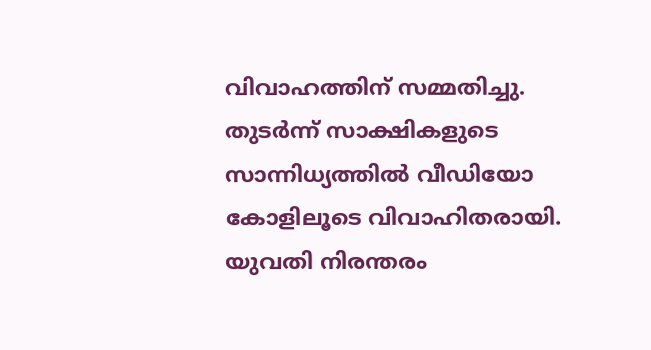വിവാഹത്തിന് സമ്മതിച്ചു. തുടർന്ന് സാക്ഷികളുടെ സാന്നിധ്യത്തിൽ വീഡിയോ കോളിലൂടെ വിവാഹിതരായി. യുവതി നിരന്തരം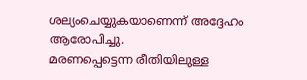ശല്യംചെയ്യുകയാണെന്ന് അദ്ദേഹം ആരോപിച്ചു.
മരണപ്പെട്ടെന്ന രീതിയിലുള്ള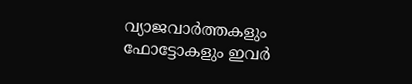വ്യാജവാർത്തകളും ഫോട്ടോകളും ഇവർ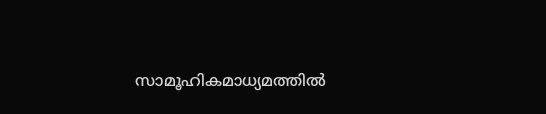സാമൂഹികമാധ്യമത്തിൽ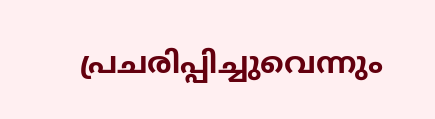പ്രചരിപ്പിച്ചുവെന്നും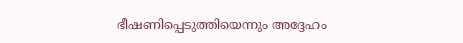ഭീഷണിപ്പെടുത്തിയെന്നും അദ്ദേഹം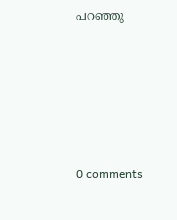പറഞ്ഞു










0 comments